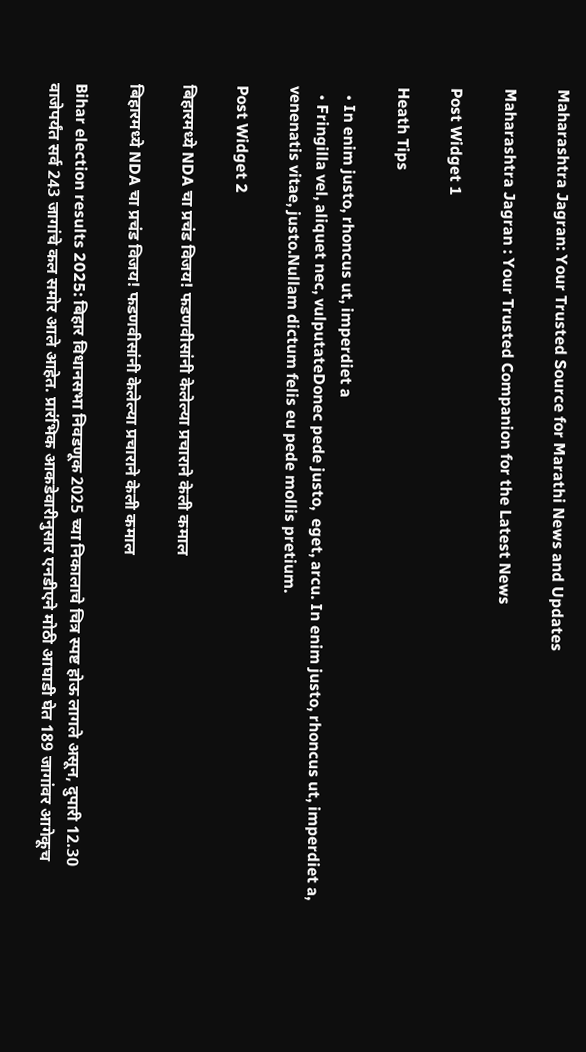Maharashtra Jagran: Your Trusted Source for Marathi News and Updates

Maharashtra Jagran : Your Trusted Companion for the Latest News

Post Widget 1

Heath Tips

  • In enim justo, rhoncus ut, imperdiet a
  • Fringilla vel, aliquet nec, vulputateDonec pede justo,  eget, arcu. In enim justo, rhoncus ut, imperdiet a, venenatis vitae, justo.Nullam dictum felis eu pede mollis pretium.

Post Widget 2

बिहारमध्ये NDA चा प्रचंड विजय! फडणवीसांनी केलेल्या प्रचाराने केली कमाल

बिहारमध्ये NDA चा प्रचंड विजय! फडणवीसांनी केलेल्या प्रचाराने केली कमाल

Bihar election results 2025: बिहार विधानसभा निवडणूक 2025 च्या निकालाचे चित्र स्पष्ट होऊ लागले असून, दुपारी 12.30 वाजेपर्यंत सर्व 243 जागांचे कल समोर आले आहेत. प्रारंभिक आकडेवारीनुसार एनडीएने मोठी आघाडी घेत 189 जागांवर आगेकूच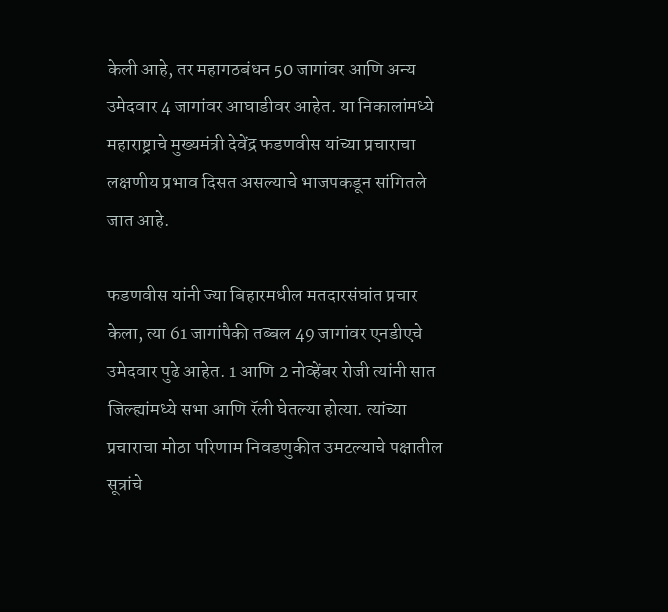केली आहे, तर महागठबंधन 50 जागांवर आणि अन्य उमेदवार 4 जागांवर आघाडीवर आहेत. या निकालांमध्ये महाराष्ट्राचे मुख्यमंत्री देवेंद्र फडणवीस यांच्या प्रचाराचा लक्षणीय प्रभाव दिसत असल्याचे भाजपकडून सांगितले जात आहे.

फडणवीस यांनी ज्या बिहारमधील मतदारसंघांत प्रचार केला, त्या 61 जागांपैकी तब्बल 49 जागांवर एनडीएचे उमेदवार पुढे आहेत. 1 आणि 2 नोव्हेंबर रोजी त्यांनी सात जिल्ह्यांमध्ये सभा आणि रॅली घेतल्या होत्या. त्यांच्या प्रचाराचा मोठा परिणाम निवडणुकीत उमटल्याचे पक्षातील सूत्रांचे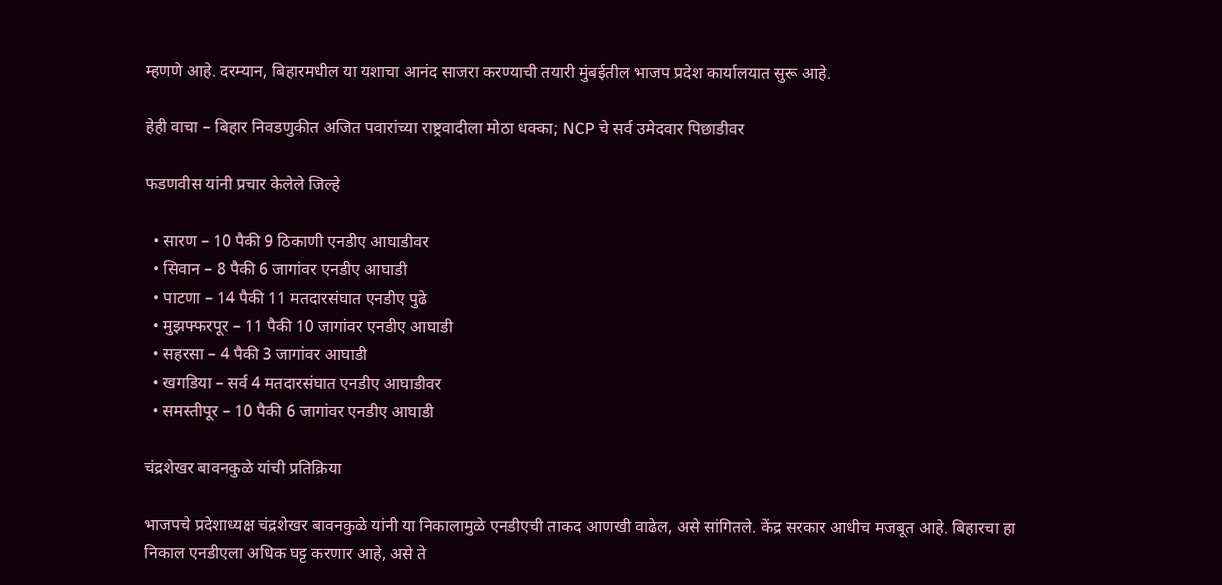म्हणणे आहे. दरम्यान, बिहारमधील या यशाचा आनंद साजरा करण्याची तयारी मुंबईतील भाजप प्रदेश कार्यालयात सुरू आहे.

हेही वाचा – बिहार निवडणुकीत अजित पवारांच्या राष्ट्रवादीला मोठा धक्का; NCP चे सर्व उमेदवार पिछाडीवर

फडणवीस यांनी प्रचार केलेले जिल्हे

  • सारण – 10 पैकी 9 ठिकाणी एनडीए आघाडीवर
  • सिवान – 8 पैकी 6 जागांवर एनडीए आघाडी
  • पाटणा – 14 पैकी 11 मतदारसंघात एनडीए पुढे
  • मुझफ्फरपूर – 11 पैकी 10 जागांवर एनडीए आघाडी
  • सहरसा – 4 पैकी 3 जागांवर आघाडी
  • खगडिया – सर्व 4 मतदारसंघात एनडीए आघाडीवर
  • समस्तीपूर – 10 पैकी 6 जागांवर एनडीए आघाडी

चंद्रशेखर बावनकुळे यांची प्रतिक्रिया

भाजपचे प्रदेशाध्यक्ष चंद्रशेखर बावनकुळे यांनी या निकालामुळे एनडीएची ताकद आणखी वाढेल, असे सांगितले. केंद्र सरकार आधीच मजबूत आहे. बिहारचा हा निकाल एनडीएला अधिक घट्ट करणार आहे, असे ते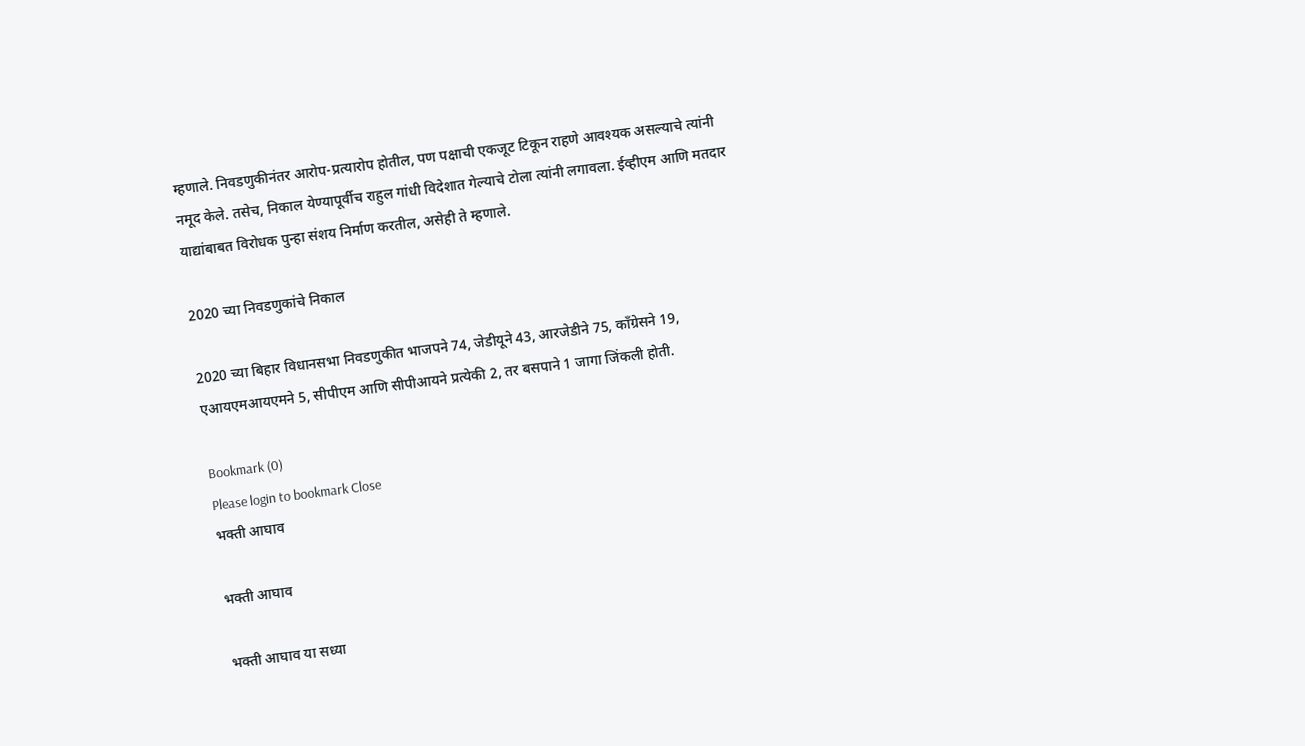म्हणाले. निवडणुकीनंतर आरोप-प्रत्यारोप होतील, पण पक्षाची एकजूट टिकून राहणे आवश्यक असल्याचे त्यांनी नमूद केले. तसेच, निकाल येण्यापूर्वीच राहुल गांधी विदेशात गेल्याचे टोला त्यांनी लगावला. ईव्हीएम आणि मतदार याद्यांबाबत विरोधक पुन्हा संशय निर्माण करतील, असेही ते म्हणाले.

2020 च्या निवडणुकांचे निकाल

2020 च्या बिहार विधानसभा निवडणुकीत भाजपने 74, जेडीयूने 43, आरजेडीने 75, काँग्रेसने 19, एआयएमआयएमने 5, सीपीएम आणि सीपीआयने प्रत्येकी 2, तर बसपाने 1 जागा जिंकली होती.

Bookmark (0)
Please login to bookmark Close
भक्ती आघाव

भक्ती आघाव

भक्ती आघाव या सध्या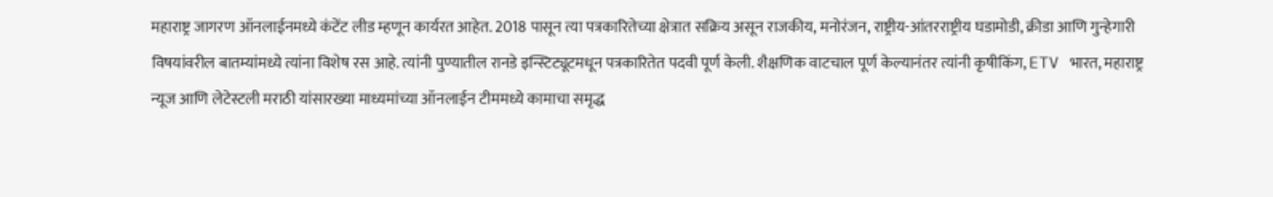महाराष्ट्र जागरण ऑनलाईनमध्ये कंटेंट लीड म्हणून कार्यरत आहेत. 2018 पासून त्या पत्रकारितेच्या क्षेत्रात सक्रिय असून राजकीय, मनोरंजन, राष्ट्रीय-आंतरराष्ट्रीय घडामोडी, क्रीडा आणि गुन्हेगारी विषयांवरील बातम्यांमध्ये त्यांना विशेष रस आहे. त्यांनी पुण्यातील रानडे इन्स्टिट्यूटमधून पत्रकारितेत पदवी पूर्ण केली. शैक्षणिक वाटचाल पूर्ण केल्यानंतर त्यांनी कृषीकिंग, ETV भारत, महाराष्ट्र न्यूज आणि लेटेस्टली मराठी यांसारख्या माध्यमांच्या ऑनलाईन टीममध्ये कामाचा समृद्ध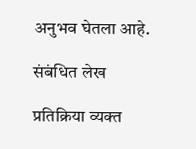अनुभव घेतला आहे.

संबंधित लेख

प्रतिक्रिया व्यक्त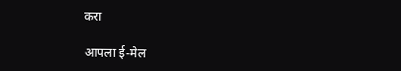करा

आपला ई-मेल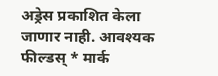अड्रेस प्रकाशित केला जाणार नाही. आवश्यक फील्डस् * मार्क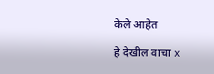केले आहेत

हे देखील वाचा x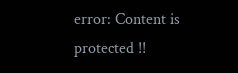error: Content is protected !!